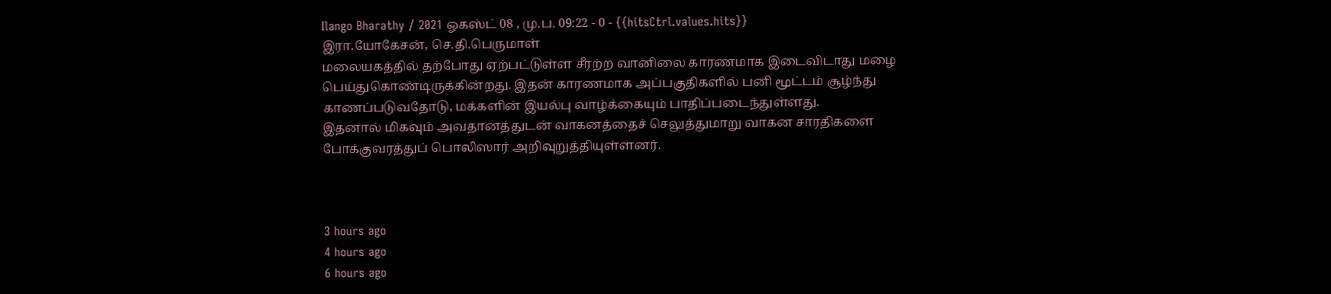Ilango Bharathy / 2021 ஓகஸ்ட் 08 , மு.ப. 09:22 - 0 - {{hitsCtrl.values.hits}}
இரா.யோகேசன், செ.தி.பெருமாள்
மலையகத்தில் தற்போது ஏற்பட்டுள்ள சீரற்ற வானிலை காரணமாக இடைவிடாது மழை பெய்துகொண்டிருக்கின்றது. இதன் காரணமாக அப்பகுதிகளில் பனி மூட்டம் சூழ்ந்து காணப்படுவதோடு, மக்களின் இயல்பு வாழ்க்கையும் பாதிப்படைந்துள்ளது.
இதனால் மிகவும் அவதானத்துடன் வாகனத்தைச் செலுத்துமாறு வாகன சாரதிகளை
போக்குவரத்துப் பொலிஸார் அறிவுறுத்தியுள்ளனர்.



3 hours ago
4 hours ago
6 hours ago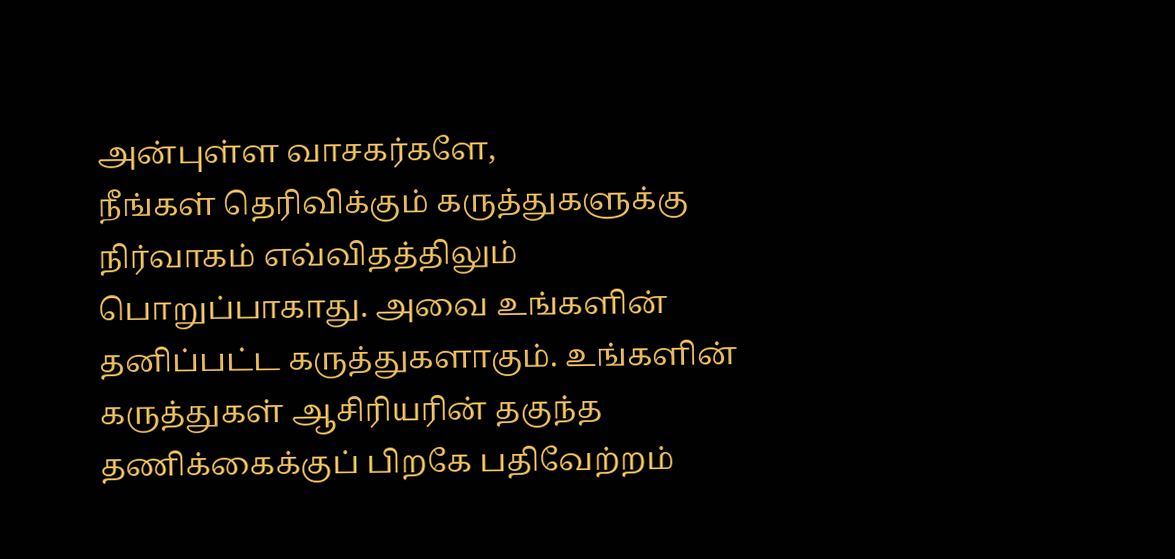அன்புள்ள வாசகர்களே,
நீங்கள் தெரிவிக்கும் கருத்துகளுக்கு நிர்வாகம் எவ்விதத்திலும் பொறுப்பாகாது. அவை உங்களின் தனிப்பட்ட கருத்துகளாகும். உங்களின் கருத்துகள் ஆசிரியரின் தகுந்த தணிக்கைக்குப் பிறகே பதிவேற்றம்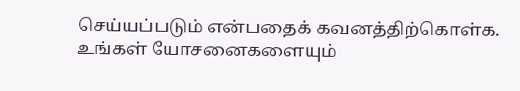செய்யப்படும் என்பதைக் கவனத்திற்கொள்க. உங்கள் யோசனைகளையும்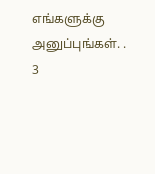எங்களுக்கு அனுப்புங்கள். .
3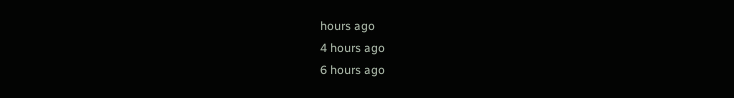hours ago
4 hours ago
6 hours ago